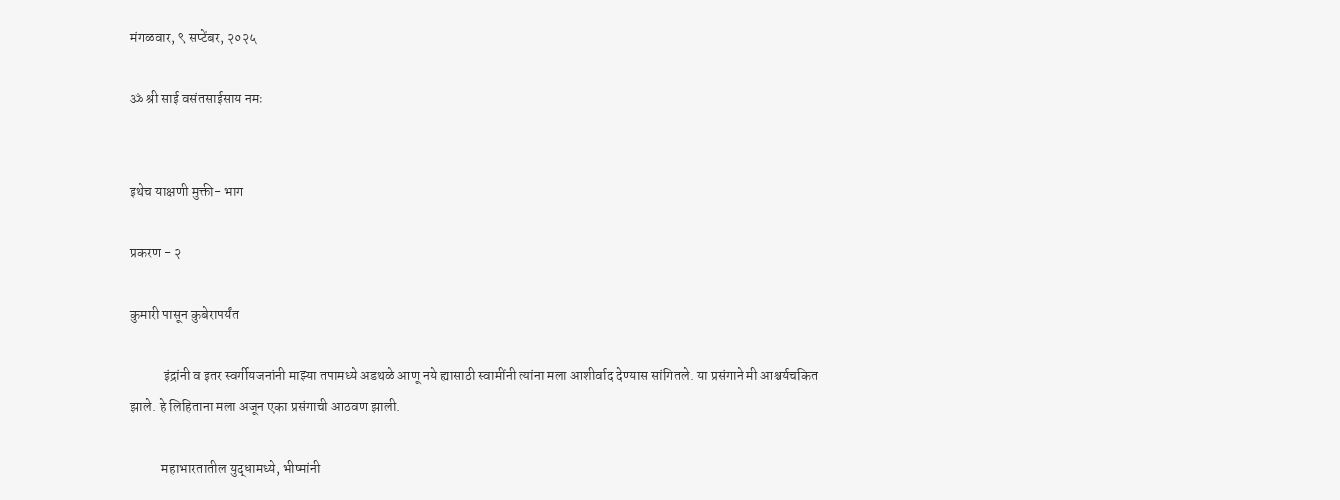मंगळवार, ९ सप्टेंबर, २०२५

ॐ श्री साई वसंतसाईसाय नमः


इथेच याक्षणी मुक्ती- भाग

प्रकरण - २

कुमारी पासून कुबेरापर्यंत

            इंद्रांनी व इतर स्वर्गीयजनांनी माझ्या तपामध्ये अडथळे आणू नये ह्यासाठी स्वामींनी त्यांना मला आशीर्वाद देण्यास सांगितले. या प्रसंगाने मी आश्चर्यचकित झाले. हे लिहिताना मला अजून एका प्रसंगाची आठवण झाली.

           महाभारतातील युद्धामध्ये, भीष्मांनी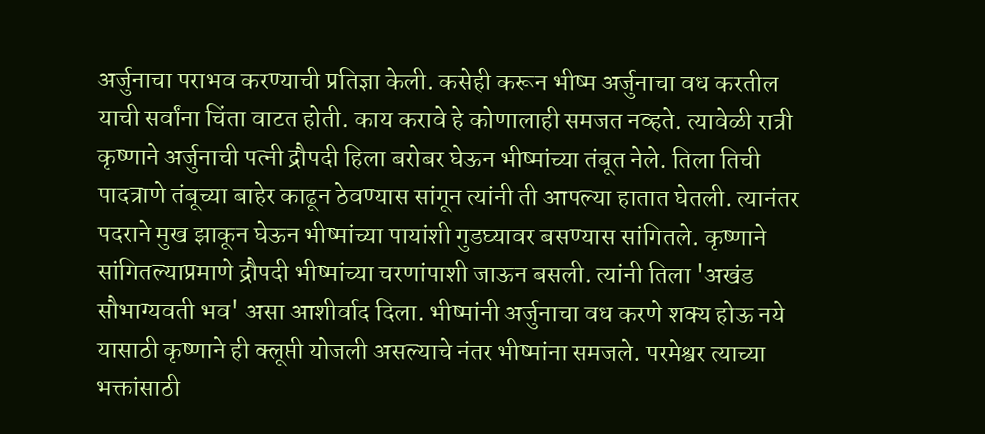अर्जुनाचा पराभव करण्याची प्रतिज्ञा केली. कसेही करून भीष्म अर्जुनाचा वध करतील याची सर्वांना चिंता वाटत होती. काय करावे हे कोणालाही समजत नव्हते. त्यावेळी रात्री कृष्णाने अर्जुनाची पत्नी द्रौपदी हिला बरोबर घेऊन भीष्मांच्या तंबूत नेले. तिला तिची पादत्राणे तंबूच्या बाहेर काढून ठेवण्यास सांगून त्यांनी ती आपल्या हातात घेतली. त्यानंतर पदराने मुख झाकून घेऊन भीष्मांच्या पायांशी गुडघ्यावर बसण्यास सांगितले. कृष्णाने सांगितल्याप्रमाणे द्रौपदी भीष्मांच्या चरणांपाशी जाऊन बसली. त्यांनी तिला 'अखंड सौभाग्यवती भव' असा आशीर्वाद दिला. भीष्मांनी अर्जुनाचा वध करणे शक्य होऊ नये यासाठी कृष्णाने ही क्लूप्ती योजली असल्याचे नंतर भीष्मांना समजले. परमेश्वर त्याच्या भक्तांसाठी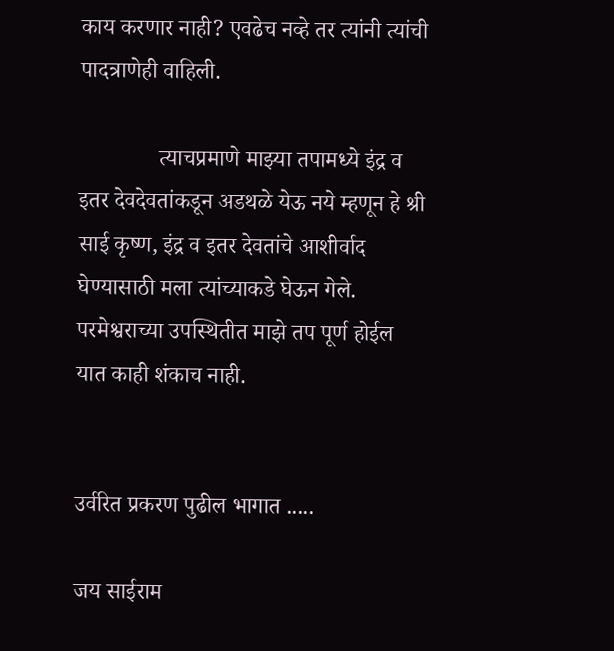काय करणार नाही? एवढेच नव्हे तर त्यांनी त्यांची पादत्राणेही वाहिली.

              त्याचप्रमाणे माझ्या तपामध्ये इंद्र व इतर देवदेवतांकडून अडथळे येऊ नये म्हणून हे श्री साई कृष्ण, इंद्र व इतर देवतांचे आशीर्वाद घेण्यासाठी मला त्यांच्याकडे घेऊन गेले. परमेश्वराच्या उपस्थितीत माझे तप पूर्ण होईल यात काही शंकाच नाही.


उर्वरित प्रकरण पुढील भागात .....

जय साईराम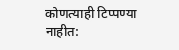कोणत्याही टिप्पण्‍या नाहीत: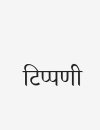टिप्पणी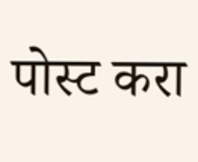पोस्ट करा